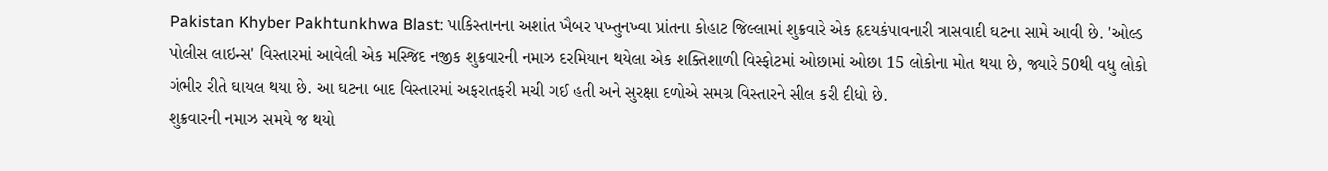Pakistan Khyber Pakhtunkhwa Blast: પાકિસ્તાનના અશાંત ખૈબર પખ્તુનખ્વા પ્રાંતના કોહાટ જિલ્લામાં શુક્રવારે એક હૃદયકંપાવનારી ત્રાસવાદી ઘટના સામે આવી છે. 'ઓલ્ડ પોલીસ લાઇન્સ' વિસ્તારમાં આવેલી એક મસ્જિદ નજીક શુક્રવારની નમાઝ દરમિયાન થયેલા એક શક્તિશાળી વિસ્ફોટમાં ઓછામાં ઓછા 15 લોકોના મોત થયા છે, જ્યારે 50થી વધુ લોકો ગંભીર રીતે ઘાયલ થયા છે. આ ઘટના બાદ વિસ્તારમાં અફરાતફરી મચી ગઈ હતી અને સુરક્ષા દળોએ સમગ્ર વિસ્તારને સીલ કરી દીધો છે.
શુક્રવારની નમાઝ સમયે જ થયો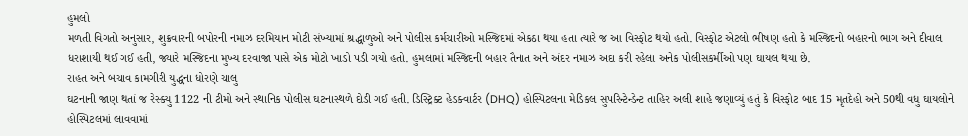હુમલો
મળતી વિગતો અનુસાર, શુક્રવારની બપોરની નમાઝ દરમિયાન મોટી સંખ્યામાં શ્રદ્ધાળુઓ અને પોલીસ કર્મચારીઓ મસ્જિદમાં એકઠા થયા હતા ત્યારે જ આ વિસ્ફોટ થયો હતો. વિસ્ફોટ એટલો ભીષણ હતો કે મસ્જિદનો બહારનો ભાગ અને દીવાલ ધરાશાયી થઈ ગઈ હતી, જ્યારે મસ્જિદના મુખ્ય દરવાજા પાસે એક મોટો ખાડો પડી ગયો હતો. હુમલામાં મસ્જિદની બહાર તૈનાત અને અંદર નમાઝ અદા કરી રહેલા અનેક પોલીસકર્મીઓ પણ ઘાયલ થયા છે.
રાહત અને બચાવ કામગીરી યુદ્ધના ધોરણે ચાલુ
ઘટનાની જાણ થતાં જ રેસ્ક્યુ 1122 ની ટીમો અને સ્થાનિક પોલીસ ઘટનાસ્થળે દોડી ગઈ હતી. ડિસ્ટ્રિક્ટ હેડક્વાર્ટર (DHQ) હોસ્પિટલના મેડિકલ સુપરિન્ટેન્ડેન્ટ તાહિર અલી શાહે જણાવ્યું હતું કે વિસ્ફોટ બાદ 15 મૃતદેહો અને 50થી વધુ ઘાયલોને હોસ્પિટલમાં લાવવામાં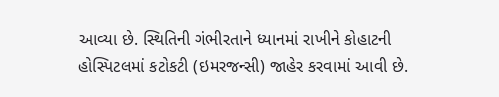આવ્યા છે. સ્થિતિની ગંભીરતાને ધ્યાનમાં રાખીને કોહાટની હોસ્પિટલમાં કટોકટી (ઇમરજન્સી) જાહેર કરવામાં આવી છે.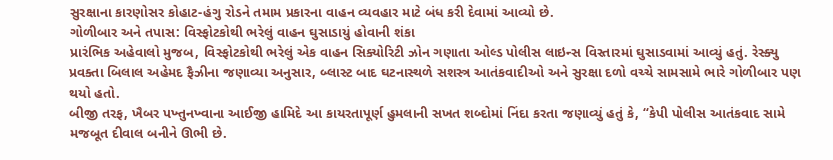સુરક્ષાના કારણોસર કોહાટ-હંગુ રોડને તમામ પ્રકારના વાહન વ્યવહાર માટે બંધ કરી દેવામાં આવ્યો છે.
ગોળીબાર અને તપાસ: વિસ્ફોટકોથી ભરેલું વાહન ઘુસાડાયું હોવાની શંકા
પ્રારંભિક અહેવાલો મુજબ, વિસ્ફોટકોથી ભરેલું એક વાહન સિક્યોરિટી ઝોન ગણાતા ઓલ્ડ પોલીસ લાઇન્સ વિસ્તારમાં ઘુસાડવામાં આવ્યું હતું. રેસ્ક્યુ પ્રવક્તા બિલાલ અહેમદ ફૈઝીના જણાવ્યા અનુસાર, બ્લાસ્ટ બાદ ઘટનાસ્થળે સશસ્ત્ર આતંકવાદીઓ અને સુરક્ષા દળો વચ્ચે સામસામે ભારે ગોળીબાર પણ થયો હતો.
બીજી તરફ, ખૈબર પખ્તુનખ્વાના આઈજી હામિદે આ કાયરતાપૂર્ણ હુમલાની સખત શબ્દોમાં નિંદા કરતા જણાવ્યું હતું કે, “કેપી પોલીસ આતંકવાદ સામે મજબૂત દીવાલ બનીને ઊભી છે.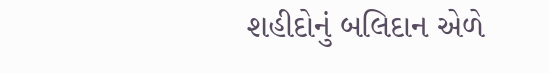શહીદોનું બલિદાન એળે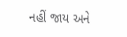નહીં જાય અને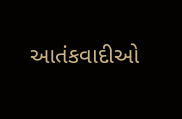આતંકવાદીઓ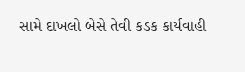સામે દાખલો બેસે તેવી કડક કાર્યવાહી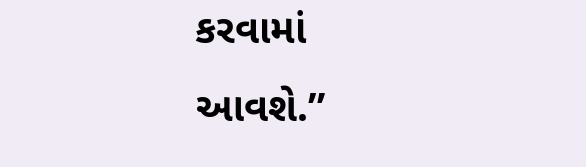કરવામાં આવશે.”